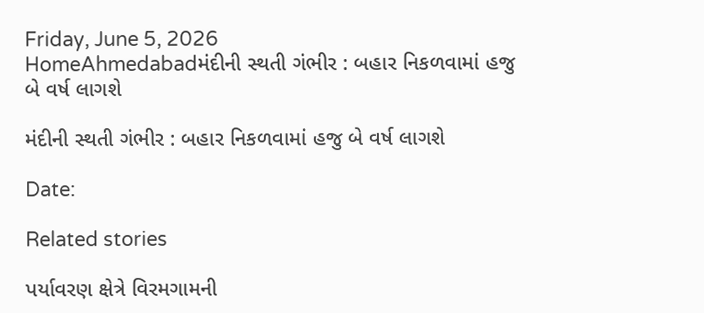Friday, June 5, 2026
HomeAhmedabadમંદીની સ્થતી ગંભીર : બહાર નિકળવામાં હજુ બે વર્ષ લાગશે

મંદીની સ્થતી ગંભીર : બહાર નિકળવામાં હજુ બે વર્ષ લાગશે

Date:

Related stories

પર્યાવરણ ક્ષેત્રે વિરમગામની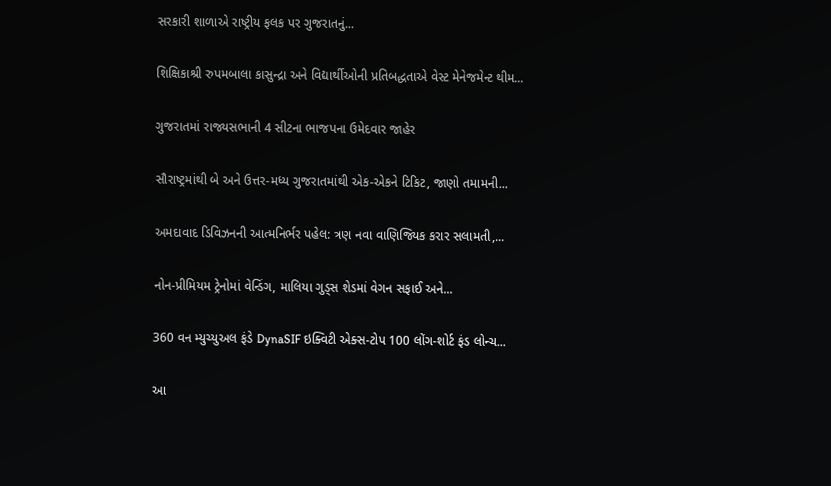સરકારી શાળાએ રાષ્ટ્રીય ફલક પર ગુજરાતનું...

શિક્ષિકાશ્રી રુપમબાલા કાસુન્દ્રા અને વિદ્યાર્થીઓની પ્રતિબદ્ધતાએ વેસ્ટ મેનેજમેન્ટ થીમ...

ગુજરાતમાં રાજ્યસભાની 4 સીટના ભાજપના ઉમેદવાર જાહેર

સૌરાષ્ટ્રમાંથી બે અને ઉત્તર-મધ્ય ગુજરાતમાંથી એક-એકને ટિકિટ, જાણો તમામની...

અમદાવાદ ડિવિઝનની આત્મનિર્ભર પહેલ: ત્રણ નવા વાણિજ્યિક કરાર સલામતી,...

નોન-પ્રીમિયમ ટ્રેનોમાં વેન્ડિંગ, માલિયા ગુડ્સ શેડમાં વેગન સફાઈ અને...

360 વન મ્યુચ્યુઅલ ફંડે DynaSIF ઇક્વિટી એક્સ-ટોપ 100 લોંગ-શોર્ટ ફંડ લોન્ચ...

આ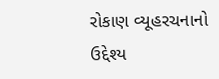રોકાણ વ્યૂહરચનાનો ઉદ્દેશ્ય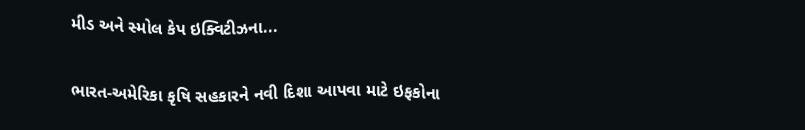મીડ અને સ્મોલ કેપ ઇક્વિટીઝના...

ભારત-અમેરિકા કૃષિ સહકારને નવી દિશા આપવા માટે ઇફકોના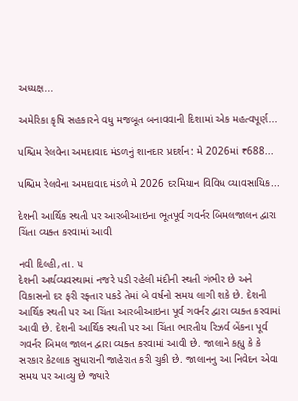અધ્યક્ષ...

અમેરિકા કૃષિ સહકારને વધુ મજબૂત બનાવવાની દિશામાં એક મહત્વપૂર્ણ...

પશ્ચિમ રેલવેના અમદાવાદ મંડળનું શાનદાર પ્રદર્શન: મે 2026માં ₹688...

પશ્ચિમ રેલવેના અમદાવાદ મંડળે મે 2026 દરમિયાન વિવિધ વ્યાવસાયિક...

દેશની આર્થિક સ્થતી પર આરબીઆઇના ભૂતપૂર્વ ગવર્નર બિમલજાલન દ્વારા ચિંતા વ્યક્ત કરવામાં આવી

નવી દિલ્હી,તા. ૫
દેશની અર્થવ્યવસ્થામાં નજરે પડી રહેલી મંદીની સ્થતી ગંભીર છે અને વિકાસનો દર ફરી રફ્તાર પકડે તેમાં બે વર્ષનો સમય લાગી શકે છે. દેશની આર્થિક સ્થતી પર આ ચિંતા આરબીઆઇના પૂર્વ ગવર્નર દ્વારા વ્યક્ત કરવામાં આવી છે. દેશની આર્થિક સ્થતી પર આ ચિંતા ભારતીય રિઝર્વ બેંકના પૂર્વ ગવર્નર બિમલ જાલન દ્વારા વ્યક્ત કરવામાં આવી છે. જાલાને કહ્યુ કે કે સરકાર કેટલાક સુધારાની જાહેરાત કરી ચુકી છે. જાલાનનુ આ નિવેદન એવા સમય પર આવ્યુ છે જ્યારે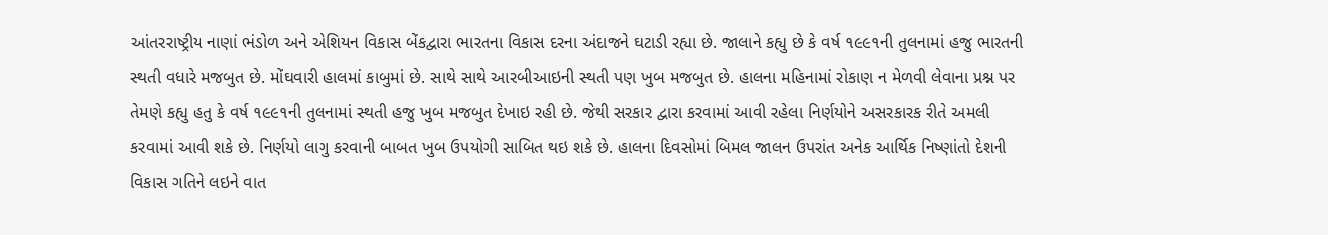આંતરરાષ્ટ્રીય નાણાં ભંડોળ અને એશિયન વિકાસ બેંકદ્વારા ભારતના વિકાસ દરના અંદાજને ઘટાડી રહ્યા છે. જાલાને કહ્યુ છે કે વર્ષ ૧૯૯૧ની તુલનામાં હજુ ભારતની સ્થતી વધારે મજબુત છે. મોંઘવારી હાલમાં કાબુમાં છે. સાથે સાથે આરબીઆઇની સ્થતી પણ ખુબ મજબુત છે. હાલના મહિનામાં રોકાણ ન મેળવી લેવાના પ્રશ્ન પર તેમણે કહ્યુ હતુ કે વર્ષ ૧૯૯૧ની તુલનામાં સ્થતી હજુ ખુબ મજબુત દેખાઇ રહી છે. જેથી સરકાર દ્વારા કરવામાં આવી રહેલા નિર્ણયોને અસરકારક રીતે અમલી કરવામાં આવી શકે છે. નિર્ણયો લાગુ કરવાની બાબત ખુબ ઉપયોગી સાબિત થઇ શકે છે. હાલના દિવસોમાં બિમલ જાલન ઉપરાંત અનેક આર્થિક નિષ્ણાંતો દેશની વિકાસ ગતિને લઇને વાત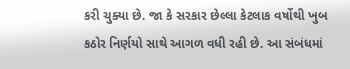કરી ચુક્યા છે. જા કે સરકાર છેલ્લા કેટલાક વર્ષોથી ખુબ કઠોર નિર્ણયો સાથે આગળ વધી રહી છે. આ સંબંધમાં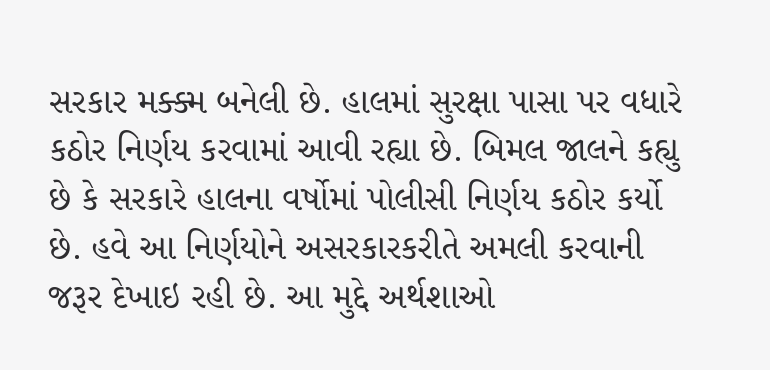સરકાર મક્ક્મ બનેલી છે. હાલમાં સુરક્ષા પાસા પર વધારે કઠોર નિર્ણય કરવામાં આવી રહ્યા છે. બિમલ જાલને કહ્યુ છે કે સરકારે હાલના વર્ષોમાં પોલીસી નિર્ણય કઠોર કર્યો છે. હવે આ નિર્ણયોને અસરકારકરીતે અમલી કરવાની જરૂર દેખાઇ રહી છે. આ મુદ્દે અર્થશાઓ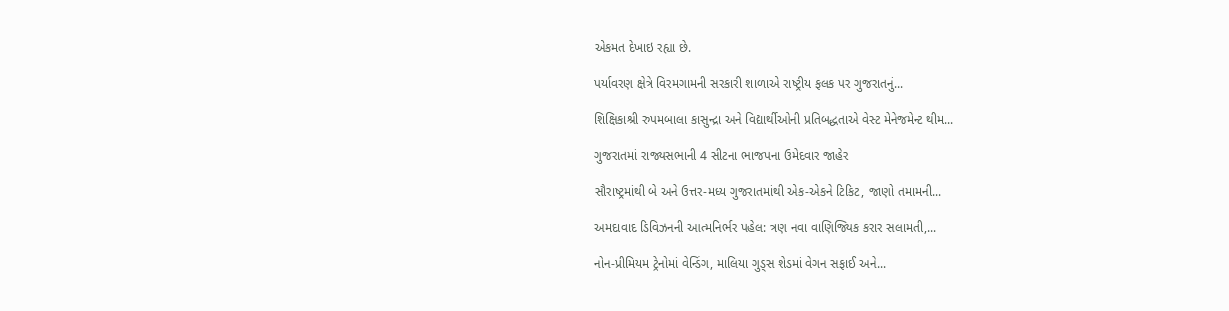એકમત દેખાઇ રહ્યા છે.

પર્યાવરણ ક્ષેત્રે વિરમગામની સરકારી શાળાએ રાષ્ટ્રીય ફલક પર ગુજરાતનું...

શિક્ષિકાશ્રી રુપમબાલા કાસુન્દ્રા અને વિદ્યાર્થીઓની પ્રતિબદ્ધતાએ વેસ્ટ મેનેજમેન્ટ થીમ...

ગુજરાતમાં રાજ્યસભાની 4 સીટના ભાજપના ઉમેદવાર જાહેર

સૌરાષ્ટ્રમાંથી બે અને ઉત્તર-મધ્ય ગુજરાતમાંથી એક-એકને ટિકિટ, જાણો તમામની...

અમદાવાદ ડિવિઝનની આત્મનિર્ભર પહેલ: ત્રણ નવા વાણિજ્યિક કરાર સલામતી,...

નોન-પ્રીમિયમ ટ્રેનોમાં વેન્ડિંગ, માલિયા ગુડ્સ શેડમાં વેગન સફાઈ અને...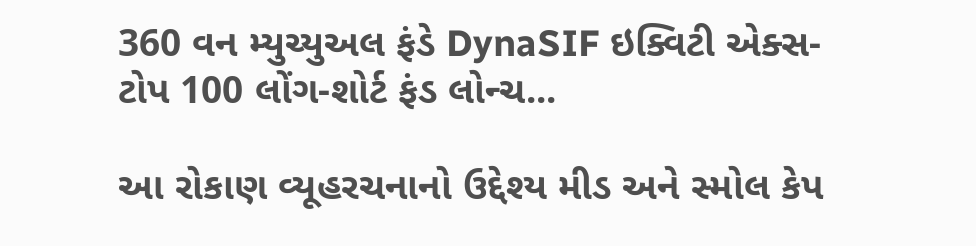360 વન મ્યુચ્યુઅલ ફંડે DynaSIF ઇક્વિટી એક્સ-ટોપ 100 લોંગ-શોર્ટ ફંડ લોન્ચ...

આ રોકાણ વ્યૂહરચનાનો ઉદ્દેશ્ય મીડ અને સ્મોલ કેપ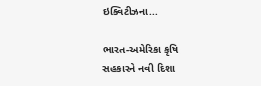ઇક્વિટીઝના...

ભારત-અમેરિકા કૃષિ સહકારને નવી દિશા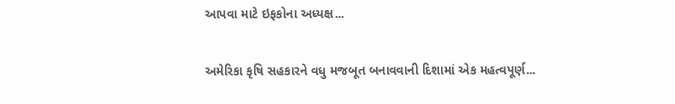આપવા માટે ઇફકોના અધ્યક્ષ...

અમેરિકા કૃષિ સહકારને વધુ મજબૂત બનાવવાની દિશામાં એક મહત્વપૂર્ણ...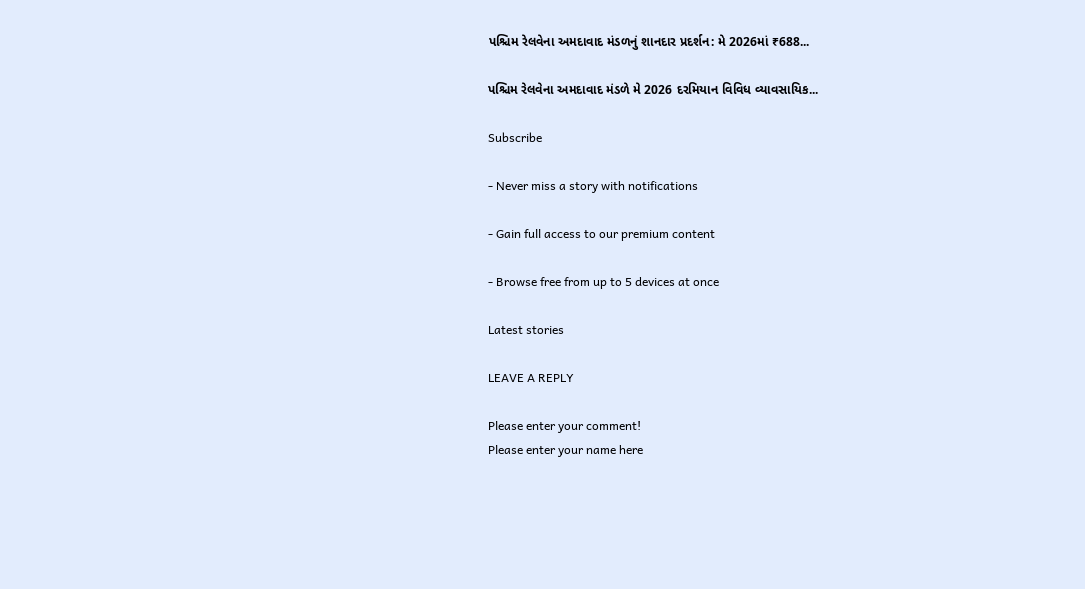પશ્ચિમ રેલવેના અમદાવાદ મંડળનું શાનદાર પ્રદર્શન: મે 2026માં ₹688...

પશ્ચિમ રેલવેના અમદાવાદ મંડળે મે 2026 દરમિયાન વિવિધ વ્યાવસાયિક...

Subscribe

- Never miss a story with notifications

- Gain full access to our premium content

- Browse free from up to 5 devices at once

Latest stories

LEAVE A REPLY

Please enter your comment!
Please enter your name here